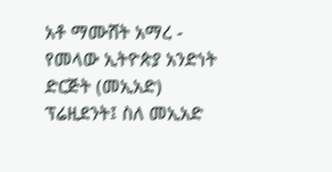አቶ ማሙሸት አማረ - የመላው ኢትዮጵያ አንድነት ድርጅት (መኢአድ) ፕሬዚደንት፤ ስለ መኢአድ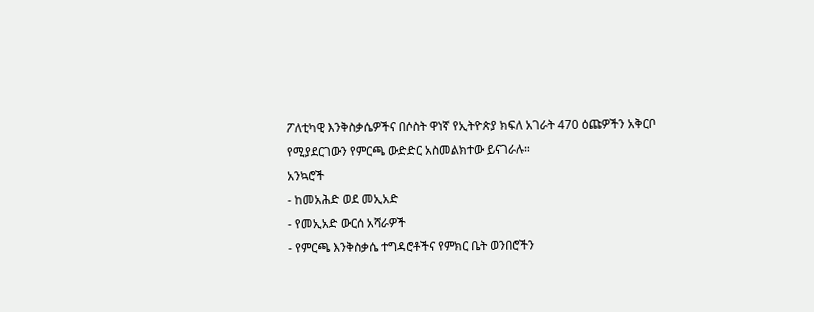ፖለቲካዊ እንቅስቃሴዎችና በሶስት ዋነኛ የኢትዮጵያ ክፍለ አገራት 470 ዕጩዎችን አቅርቦ የሚያደርገውን የምርጫ ውድድር አስመልክተው ይናገራሉ።
አንኳሮች
- ከመአሕድ ወደ መኢአድ
- የመኢአድ ውርሰ አሻራዎች
- የምርጫ እንቅስቃሴ ተግዳሮቶችና የምክር ቤት ወንበሮችን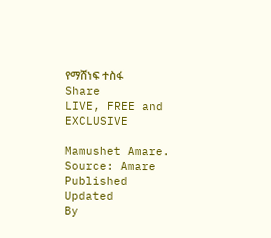የማሸነፍ ተስፋ
Share
LIVE, FREE and EXCLUSIVE

Mamushet Amare. Source: Amare
Published
Updated
By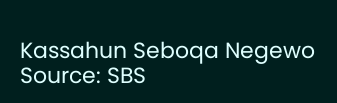Kassahun Seboqa Negewo
Source: SBS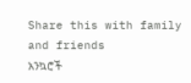Share this with family and friends
አንኳሮች